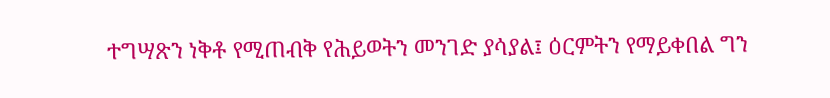ተግሣጽን ነቅቶ የሚጠብቅ የሕይወትን መንገድ ያሳያል፤ ዕርምትን የማይቀበል ግን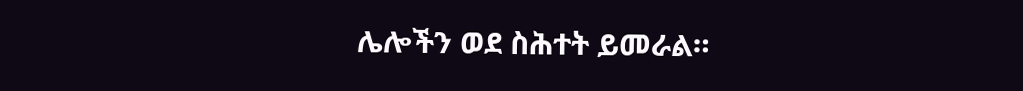ሌሎችን ወደ ስሕተት ይመራል።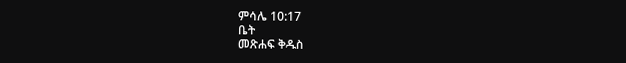ምሳሌ 10:17
ቤት
መጽሐፍ ቅዱስ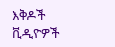እቅዶች
ቪዲዮዎች